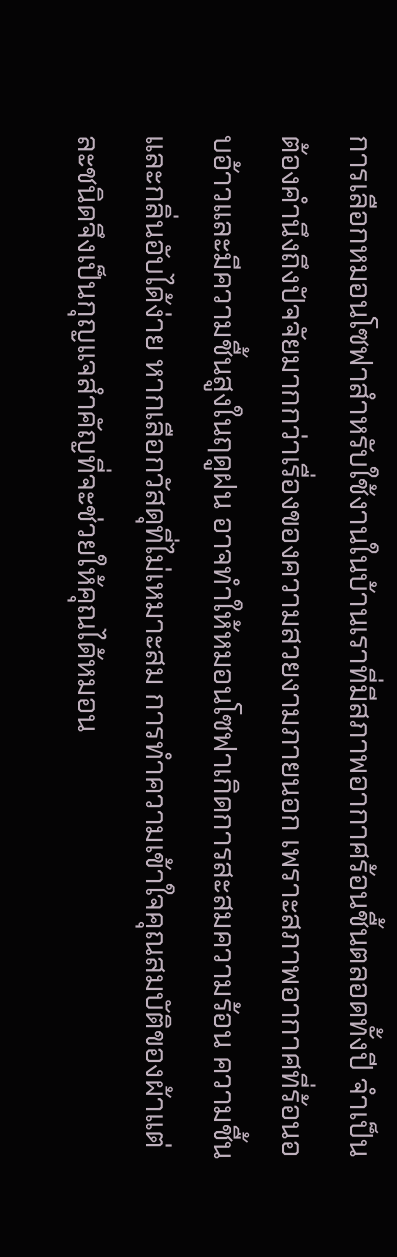การเลือกหมอนโซฟาสำหรับใช้งานในบ้านเราที่มีสภาพอากาศร้อนชื้นตลอดทั้งปี จำเป็นต้องคำนึงถึงปัจจัยมากกว่าเรื่องของความสวยงามภายนอก เพราะสภาพอากาศที่ร้อนอบอ้าวและมีความชื้นสูงในฤดูฝน อาจทำให้หมอนโซฟาเกิดการสะสมความร้อน ความชื้น และกลิ่นอับได้ง่าย หากเลือกวัสดุที่ไม่เหมาะสม การทำความเข้าใจคุณสมบัติของผ้าแต่ละชนิดจึงเป็นกุญแจสำคัญที่จะช่วยให้คุณได้หมอน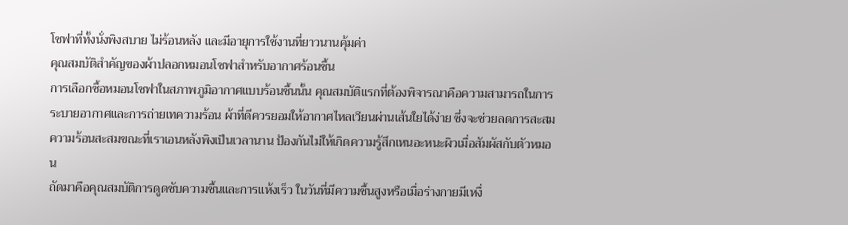โซฟาที่ทั้งนั่งพิงสบาย ไม่ร้อนหลัง และมีอายุการใช้งานที่ยาวนานคุ้มค่า
คุณสมบัติสำคัญของผ้าปลอกหมอนโซฟาสำหรับอากาศร้อนชื้น
การเลือกซื้อหมอนโซฟาในสภาพภูมิอากาศแบบร้อนชื้นนั้น คุณสมบัติแรกที่ต้องพิจารณาคือความสามารถในการระบายอากาศและการถ่ายเทความร้อน ผ้าที่ดีควรยอมให้อากาศไหลเวียนผ่านเส้นใยได้ง่าย ซึ่งจะช่วยลดการสะสมความร้อนสะสมขณะที่เราเอนหลังพิงเป็นเวลานาน ป้องกันไม่ให้เกิดความรู้สึกเหนอะหนะผิวเมื่อสัมผัสกับตัวหมอน
ถัดมาคือคุณสมบัติการดูดซับความชื้นและการแห้งเร็ว ในวันที่มีความชื้นสูงหรือเมื่อร่างกายมีเหงื่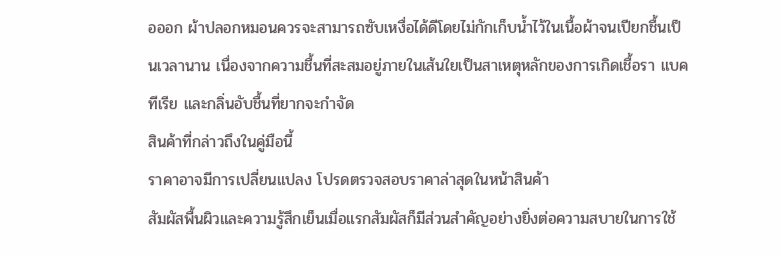อออก ผ้าปลอกหมอนควรจะสามารถซับเหงื่อได้ดีโดยไม่กักเก็บน้ำไว้ในเนื้อผ้าจนเปียกชื้นเป็นเวลานาน เนื่องจากความชื้นที่สะสมอยู่ภายในเส้นใยเป็นสาเหตุหลักของการเกิดเชื้อรา แบคทีเรีย และกลิ่นอับชื้นที่ยากจะกำจัด
สินค้าที่กล่าวถึงในคู่มือนี้
ราคาอาจมีการเปลี่ยนแปลง โปรดตรวจสอบราคาล่าสุดในหน้าสินค้า
สัมผัสพื้นผิวและความรู้สึกเย็นเมื่อแรกสัมผัสก็มีส่วนสำคัญอย่างยิ่งต่อความสบายในการใช้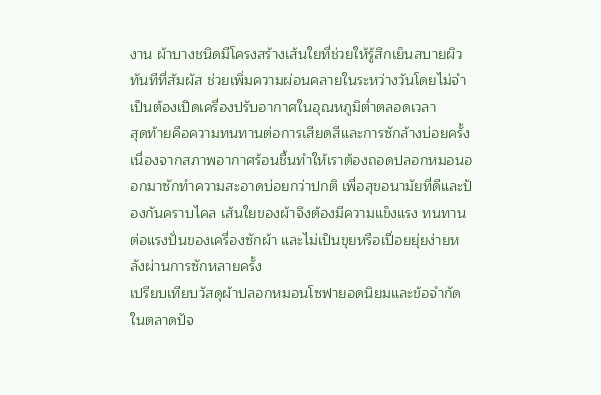งาน ผ้าบางชนิดมีโครงสร้างเส้นใยที่ช่วยให้รู้สึกเย็นสบายผิวทันทีที่สัมผัส ช่วยเพิ่มความผ่อนคลายในระหว่างวันโดยไม่จำเป็นต้องเปิดเครื่องปรับอากาศในอุณหภูมิต่ำตลอดเวลา
สุดท้ายคือความทนทานต่อการเสียดสีและการซักล้างบ่อยครั้ง เนื่องจากสภาพอากาศร้อนชื้นทำให้เราต้องถอดปลอกหมอนออกมาซักทำความสะอาดบ่อยกว่าปกติ เพื่อสุขอนามัยที่ดีและป้องกันคราบไคล เส้นใยของผ้าจึงต้องมีความแข็งแรง ทนทานต่อแรงปั่นของเครื่องซักผ้า และไม่เป็นขุยหรือเปื่อยยุ่ยง่ายหลังผ่านการซักหลายครั้ง
เปรียบเทียบวัสดุผ้าปลอกหมอนโซฟายอดนิยมและข้อจำกัด
ในตลาดปัจ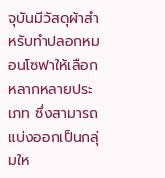จุบันมีวัสดุผ้าสำหรับทำปลอกหมอนโซฟาให้เลือกหลากหลายประเภท ซึ่งสามารถแบ่งออกเป็นกลุ่มให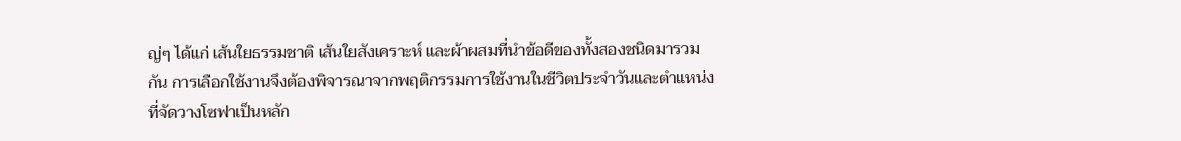ญ่ๆ ได้แก่ เส้นใยธรรมชาติ เส้นใยสังเคราะห์ และผ้าผสมที่นำข้อดีของทั้งสองชนิดมารวมกัน การเลือกใช้งานจึงต้องพิจารณาจากพฤติกรรมการใช้งานในชีวิตประจำวันและตำแหน่งที่จัดวางโซฟาเป็นหลัก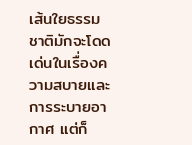เส้นใยธรรมชาติมักจะโดดเด่นในเรื่องความสบายและการระบายอากาศ แต่ก็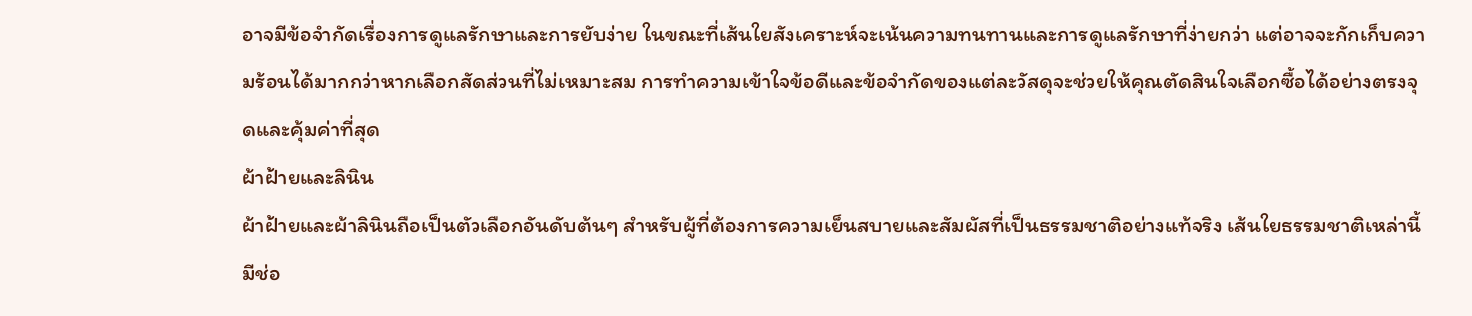อาจมีข้อจำกัดเรื่องการดูแลรักษาและการยับง่าย ในขณะที่เส้นใยสังเคราะห์จะเน้นความทนทานและการดูแลรักษาที่ง่ายกว่า แต่อาจจะกักเก็บความร้อนได้มากกว่าหากเลือกสัดส่วนที่ไม่เหมาะสม การทำความเข้าใจข้อดีและข้อจำกัดของแต่ละวัสดุจะช่วยให้คุณตัดสินใจเลือกซื้อได้อย่างตรงจุดและคุ้มค่าที่สุด
ผ้าฝ้ายและลินิน
ผ้าฝ้ายและผ้าลินินถือเป็นตัวเลือกอันดับต้นๆ สำหรับผู้ที่ต้องการความเย็นสบายและสัมผัสที่เป็นธรรมชาติอย่างแท้จริง เส้นใยธรรมชาติเหล่านี้มีช่อ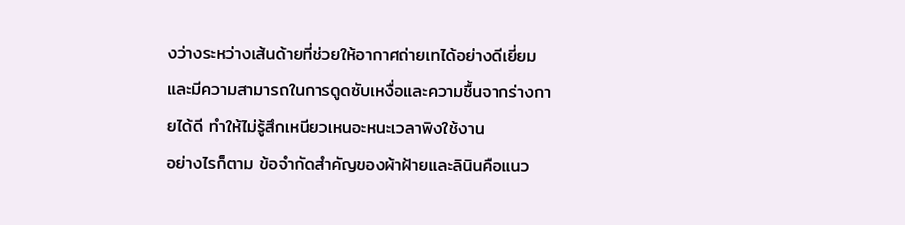งว่างระหว่างเส้นด้ายที่ช่วยให้อากาศถ่ายเทได้อย่างดีเยี่ยม และมีความสามารถในการดูดซับเหงื่อและความชื้นจากร่างกายได้ดี ทำให้ไม่รู้สึกเหนียวเหนอะหนะเวลาพิงใช้งาน
อย่างไรก็ตาม ข้อจำกัดสำคัญของผ้าฝ้ายและลินินคือแนว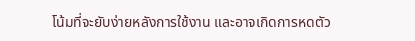โน้มที่จะยับง่ายหลังการใช้งาน และอาจเกิดการหดตัว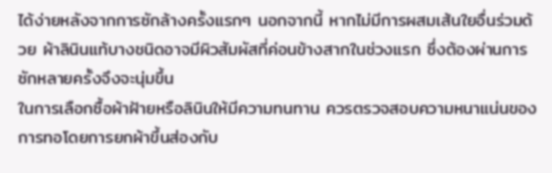ได้ง่ายหลังจากการซักล้างครั้งแรกๆ นอกจากนี้ หากไม่มีการผสมเส้นใยอื่นร่วมด้วย ผ้าลินินแท้บางชนิดอาจมีผิวสัมผัสที่ค่อนข้างสากในช่วงแรก ซึ่งต้องผ่านการซักหลายครั้งจึงจะนุ่มขึ้น
ในการเลือกซื้อผ้าฝ้ายหรือลินินให้มีความทนทาน ควรตรวจสอบความหนาแน่นของการทอโดยการยกผ้าขึ้นส่องกับ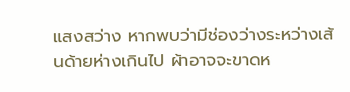แสงสว่าง หากพบว่ามีช่องว่างระหว่างเส้นด้ายห่างเกินไป ผ้าอาจจะขาดห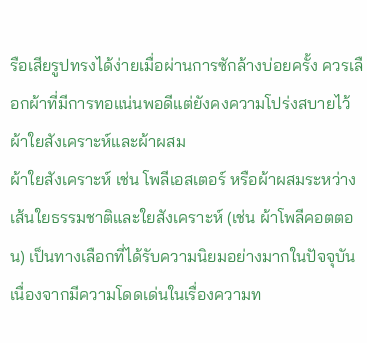รือเสียรูปทรงได้ง่ายเมื่อผ่านการซักล้างบ่อยครั้ง ควรเลือกผ้าที่มีการทอแน่นพอดีแต่ยังคงความโปร่งสบายไว้
ผ้าใยสังเคราะห์และผ้าผสม
ผ้าใยสังเคราะห์ เช่น โพลีเอสเตอร์ หรือผ้าผสมระหว่างเส้นใยธรรมชาติและใยสังเคราะห์ (เช่น ผ้าโพลีคอตตอน) เป็นทางเลือกที่ได้รับความนิยมอย่างมากในปัจจุบัน เนื่องจากมีความโดดเด่นในเรื่องความท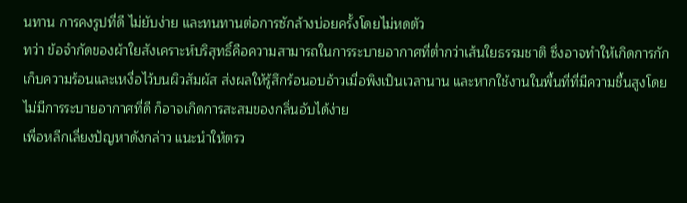นทาน การคงรูปที่ดี ไม่ยับง่าย และทนทานต่อการซักล้างบ่อยครั้งโดยไม่หดตัว
ทว่า ข้อจำกัดของผ้าใยสังเคราะห์บริสุทธิ์คือความสามารถในการระบายอากาศที่ต่ำกว่าเส้นใยธรรมชาติ ซึ่งอาจทำให้เกิดการกักเก็บความร้อนและเหงื่อไว้บนผิวสัมผัส ส่งผลให้รู้สึกร้อนอบอ้าวเมื่อพิงเป็นเวลานาน และหากใช้งานในพื้นที่ที่มีความชื้นสูงโดยไม่มีการระบายอากาศที่ดี ก็อาจเกิดการสะสมของกลิ่นอับได้ง่าย
เพื่อหลีกเลี่ยงปัญหาดังกล่าว แนะนำให้ตรว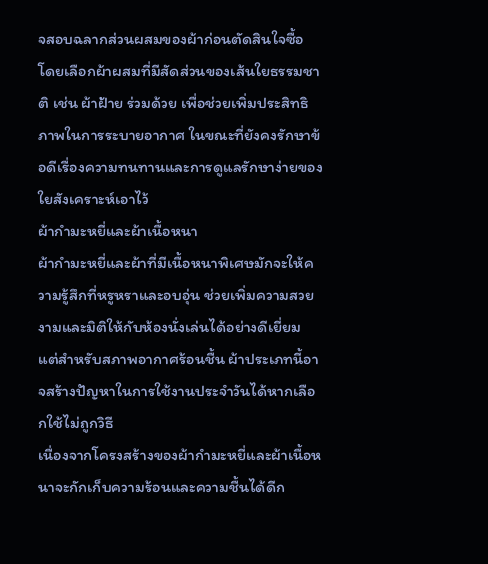จสอบฉลากส่วนผสมของผ้าก่อนตัดสินใจซื้อ โดยเลือกผ้าผสมที่มีสัดส่วนของเส้นใยธรรมชาติ เช่น ผ้าฝ้าย ร่วมด้วย เพื่อช่วยเพิ่มประสิทธิภาพในการระบายอากาศ ในขณะที่ยังคงรักษาข้อดีเรื่องความทนทานและการดูแลรักษาง่ายของใยสังเคราะห์เอาไว้
ผ้ากำมะหยี่และผ้าเนื้อหนา
ผ้ากำมะหยี่และผ้าที่มีเนื้อหนาพิเศษมักจะให้ความรู้สึกที่หรูหราและอบอุ่น ช่วยเพิ่มความสวยงามและมิติให้กับห้องนั่งเล่นได้อย่างดีเยี่ยม แต่สำหรับสภาพอากาศร้อนชื้น ผ้าประเภทนี้อาจสร้างปัญหาในการใช้งานประจำวันได้หากเลือกใช้ไม่ถูกวิธี
เนื่องจากโครงสร้างของผ้ากำมะหยี่และผ้าเนื้อหนาจะกักเก็บความร้อนและความชื้นได้ดีก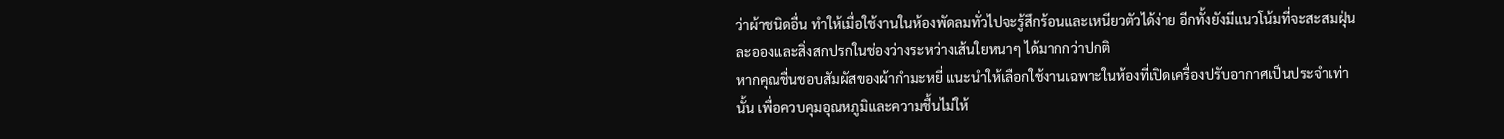ว่าผ้าชนิดอื่น ทำให้เมื่อใช้งานในห้องพัดลมทั่วไปจะรู้สึกร้อนและเหนียวตัวได้ง่าย อีกทั้งยังมีแนวโน้มที่จะสะสมฝุ่นละอองและสิ่งสกปรกในช่องว่างระหว่างเส้นใยหนาๆ ได้มากกว่าปกติ
หากคุณชื่นชอบสัมผัสของผ้ากำมะหยี่ แนะนำให้เลือกใช้งานเฉพาะในห้องที่เปิดเครื่องปรับอากาศเป็นประจำเท่านั้น เพื่อควบคุมอุณหภูมิและความชื้นไม่ให้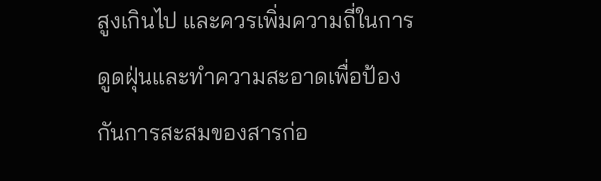สูงเกินไป และควรเพิ่มความถี่ในการดูดฝุ่นและทำความสะอาดเพื่อป้องกันการสะสมของสารก่อ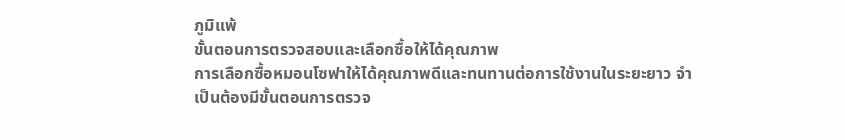ภูมิแพ้
ขั้นตอนการตรวจสอบและเลือกซื้อให้ได้คุณภาพ
การเลือกซื้อหมอนโซฟาให้ได้คุณภาพดีและทนทานต่อการใช้งานในระยะยาว จำเป็นต้องมีขั้นตอนการตรวจ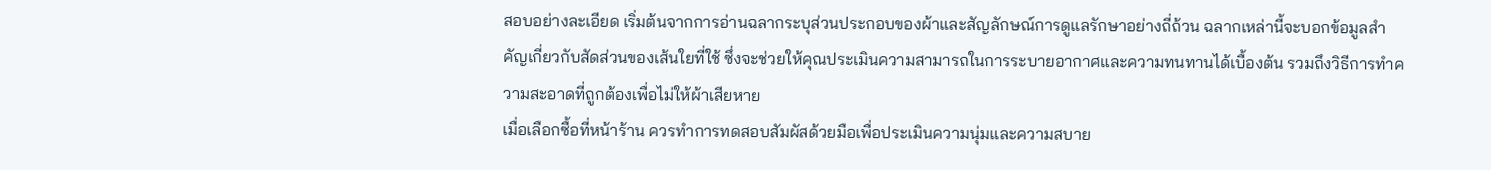สอบอย่างละเอียด เริ่มต้นจากการอ่านฉลากระบุส่วนประกอบของผ้าและสัญลักษณ์การดูแลรักษาอย่างถี่ถ้วน ฉลากเหล่านี้จะบอกข้อมูลสำคัญเกี่ยวกับสัดส่วนของเส้นใยที่ใช้ ซึ่งจะช่วยให้คุณประเมินความสามารถในการระบายอากาศและความทนทานได้เบื้องต้น รวมถึงวิธีการทำความสะอาดที่ถูกต้องเพื่อไม่ให้ผ้าเสียหาย
เมื่อเลือกซื้อที่หน้าร้าน ควรทำการทดสอบสัมผัสด้วยมือเพื่อประเมินความนุ่มและความสบาย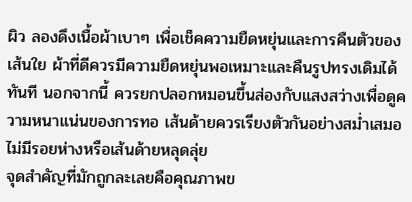ผิว ลองดึงเนื้อผ้าเบาๆ เพื่อเช็คความยืดหยุ่นและการคืนตัวของเส้นใย ผ้าที่ดีควรมีความยืดหยุ่นพอเหมาะและคืนรูปทรงเดิมได้ทันที นอกจากนี้ ควรยกปลอกหมอนขึ้นส่องกับแสงสว่างเพื่อดูความหนาแน่นของการทอ เส้นด้ายควรเรียงตัวกันอย่างสม่ำเสมอ ไม่มีรอยห่างหรือเส้นด้ายหลุดลุ่ย
จุดสำคัญที่มักถูกละเลยคือคุณภาพข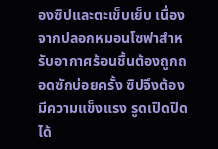องซิปและตะเข็บเย็บ เนื่องจากปลอกหมอนโซฟาสำหรับอากาศร้อนชื้นต้องถูกถอดซักบ่อยครั้ง ซิปจึงต้องมีความแข็งแรง รูดเปิดปิดได้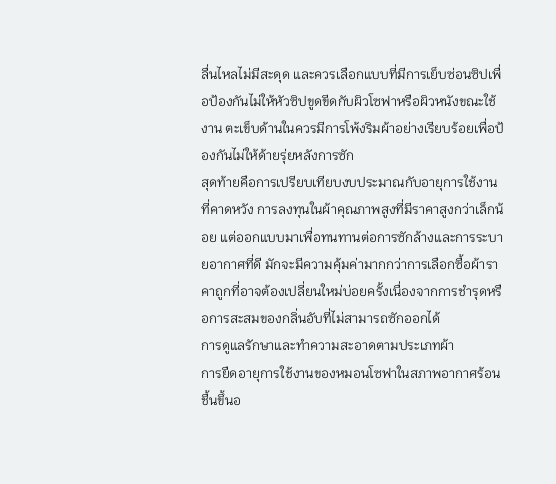ลื่นไหลไม่มีสะดุด และควรเลือกแบบที่มีการเย็บซ่อนซิปเพื่อป้องกันไม่ให้หัวซิปขูดขีดกับผิวโซฟาหรือผิวหนังขณะใช้งาน ตะเข็บด้านในควรมีการโพ้งริมผ้าอย่างเรียบร้อยเพื่อป้องกันไม่ให้ด้ายรุ่ยหลังการซัก
สุดท้ายคือการเปรียบเทียบงบประมาณกับอายุการใช้งานที่คาดหวัง การลงทุนในผ้าคุณภาพสูงที่มีราคาสูงกว่าเล็กน้อย แต่ออกแบบมาเพื่อทนทานต่อการซักล้างและการระบายอากาศที่ดี มักจะมีความคุ้มค่ามากกว่าการเลือกซื้อผ้าราคาถูกที่อาจต้องเปลี่ยนใหม่บ่อยครั้งเนื่องจากการชำรุดหรือการสะสมของกลิ่นอับที่ไม่สามารถซักออกได้
การดูแลรักษาและทำความสะอาดตามประเภทผ้า
การยืดอายุการใช้งานของหมอนโซฟาในสภาพอากาศร้อนชื้นขึ้นอ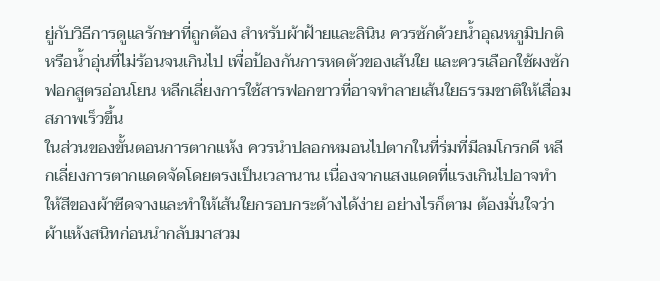ยู่กับวิธีการดูแลรักษาที่ถูกต้อง สำหรับผ้าฝ้ายและลินิน ควรซักด้วยน้ำอุณหภูมิปกติหรือน้ำอุ่นที่ไม่ร้อนจนเกินไป เพื่อป้องกันการหดตัวของเส้นใย และควรเลือกใช้ผงซักฟอกสูตรอ่อนโยน หลีกเลี่ยงการใช้สารฟอกขาวที่อาจทำลายเส้นใยธรรมชาติให้เสื่อมสภาพเร็วขึ้น
ในส่วนของขั้นตอนการตากแห้ง ควรนำปลอกหมอนไปตากในที่ร่มที่มีลมโกรกดี หลีกเลี่ยงการตากแดดจัดโดยตรงเป็นเวลานาน เนื่องจากแสงแดดที่แรงเกินไปอาจทำให้สีของผ้าซีดจางและทำให้เส้นใยกรอบกระด้างได้ง่าย อย่างไรก็ตาม ต้องมั่นใจว่าผ้าแห้งสนิทก่อนนำกลับมาสวม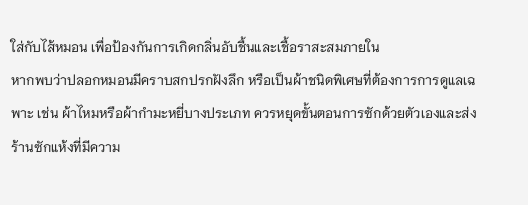ใส่กับไส้หมอน เพื่อป้องกันการเกิดกลิ่นอับชื้นและเชื้อราสะสมภายใน
หากพบว่าปลอกหมอนมีคราบสกปรกฝังลึก หรือเป็นผ้าชนิดพิเศษที่ต้องการการดูแลเฉพาะ เช่น ผ้าไหมหรือผ้ากำมะหยี่บางประเภท ควรหยุดขั้นตอนการซักด้วยตัวเองและส่งร้านซักแห้งที่มีความ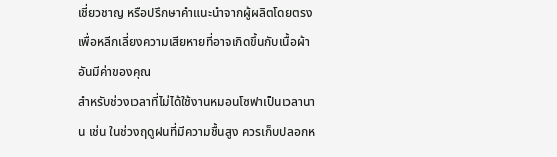เชี่ยวชาญ หรือปรึกษาคำแนะนำจากผู้ผลิตโดยตรง เพื่อหลีกเลี่ยงความเสียหายที่อาจเกิดขึ้นกับเนื้อผ้าอันมีค่าของคุณ
สำหรับช่วงเวลาที่ไม่ได้ใช้งานหมอนโซฟาเป็นเวลานาน เช่น ในช่วงฤดูฝนที่มีความชื้นสูง ควรเก็บปลอกห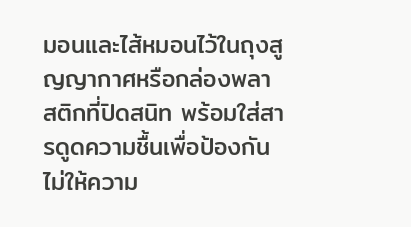มอนและไส้หมอนไว้ในถุงสูญญากาศหรือกล่องพลาสติกที่ปิดสนิท พร้อมใส่สารดูดความชื้นเพื่อป้องกันไม่ให้ความ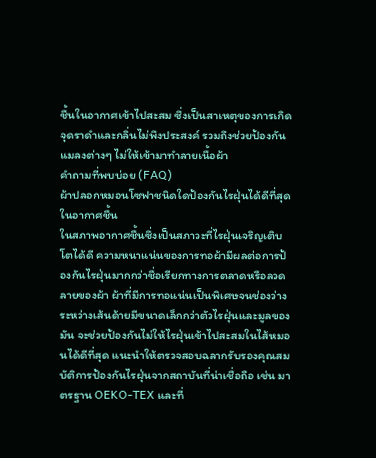ชื้นในอากาศเข้าไปสะสม ซึ่งเป็นสาเหตุของการเกิดจุดราดำและกลิ่นไม่พึงประสงค์ รวมถึงช่วยป้องกันแมลงต่างๆ ไม่ให้เข้ามาทำลายเนื้อผ้า
คำถามที่พบบ่อย (FAQ)
ผ้าปลอกหมอนโซฟาชนิดใดป้องกันไรฝุ่นได้ดีที่สุดในอากาศชื้น
ในสภาพอากาศชื้นซึ่งเป็นสภาวะที่ไรฝุ่นเจริญเติบโตได้ดี ความหนาแน่นของการทอผ้ามีผลต่อการป้องกันไรฝุ่นมากกว่าชื่อเรียกทางการตลาดหรือลวดลายของผ้า ผ้าที่มีการทอแน่นเป็นพิเศษจนช่องว่างระหว่างเส้นด้ายมีขนาดเล็กกว่าตัวไรฝุ่นและมูลของมัน จะช่วยป้องกันไม่ให้ไรฝุ่นเข้าไปสะสมในไส้หมอนได้ดีที่สุด แนะนำให้ตรวจสอบฉลากรับรองคุณสมบัติการป้องกันไรฝุ่นจากสถาบันที่น่าเชื่อถือ เช่น มาตรฐาน OEKO-TEX และที่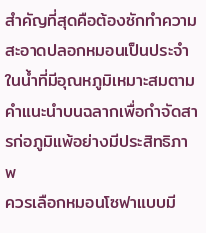สำคัญที่สุดคือต้องซักทำความสะอาดปลอกหมอนเป็นประจำในน้ำที่มีอุณหภูมิเหมาะสมตามคำแนะนำบนฉลากเพื่อกำจัดสารก่อภูมิแพ้อย่างมีประสิทธิภาพ
ควรเลือกหมอนโซฟาแบบมี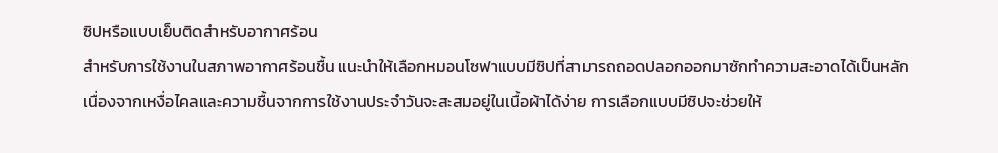ซิปหรือแบบเย็บติดสำหรับอากาศร้อน
สำหรับการใช้งานในสภาพอากาศร้อนชื้น แนะนำให้เลือกหมอนโซฟาแบบมีซิปที่สามารถถอดปลอกออกมาซักทำความสะอาดได้เป็นหลัก เนื่องจากเหงื่อไคลและความชื้นจากการใช้งานประจำวันจะสะสมอยู่ในเนื้อผ้าได้ง่าย การเลือกแบบมีซิปจะช่วยให้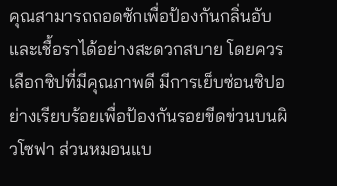คุณสามารถถอดซักเพื่อป้องกันกลิ่นอับและเชื้อราได้อย่างสะดวกสบาย โดยควรเลือกซิปที่มีคุณภาพดี มีการเย็บซ่อนซิปอย่างเรียบร้อยเพื่อป้องกันรอยขีดข่วนบนผิวโซฟา ส่วนหมอนแบ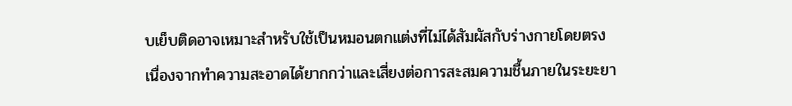บเย็บติดอาจเหมาะสำหรับใช้เป็นหมอนตกแต่งที่ไม่ได้สัมผัสกับร่างกายโดยตรง เนื่องจากทำความสะอาดได้ยากกว่าและเสี่ยงต่อการสะสมความชื้นภายในระยะยา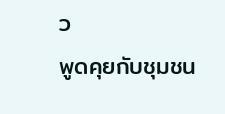ว
พูดคุยกับชุมชน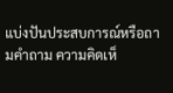แบ่งปันประสบการณ์หรือถามคำถาม ความคิดเห็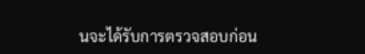นจะได้รับการตรวจสอบก่อน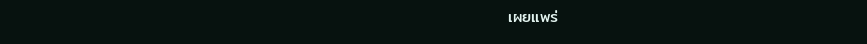เผยแพร่